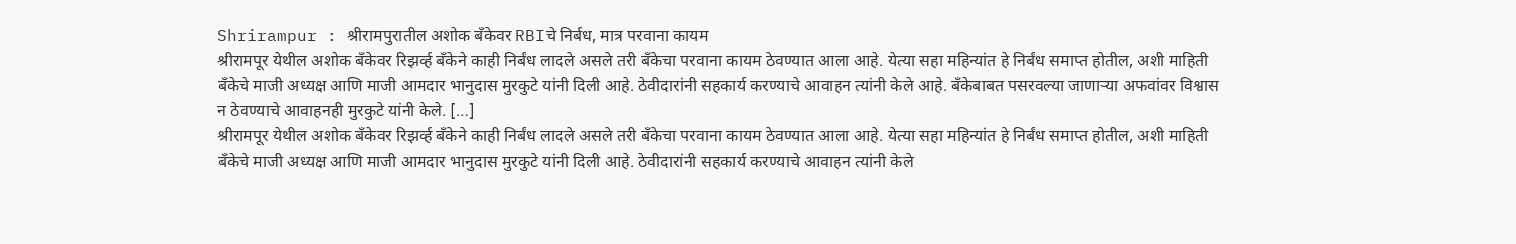Shrirampur : श्रीरामपुरातील अशोक बँकेवर RBIचे निर्बध, मात्र परवाना कायम
श्रीरामपूर येथील अशोक बँकेवर रिझर्व्ह बँकेने काही निर्बंध लादले असले तरी बँकेचा परवाना कायम ठेवण्यात आला आहे. येत्या सहा महिन्यांत हे निर्बंध समाप्त होतील, अशी माहिती बँकेचे माजी अध्यक्ष आणि माजी आमदार भानुदास मुरकुटे यांनी दिली आहे. ठेवीदारांनी सहकार्य करण्याचे आवाहन त्यांनी केले आहे. बँकेबाबत पसरवल्या जाणाऱ्या अफवांवर विश्वास न ठेवण्याचे आवाहनही मुरकुटे यांनी केले. […]
श्रीरामपूर येथील अशोक बँकेवर रिझर्व्ह बँकेने काही निर्बंध लादले असले तरी बँकेचा परवाना कायम ठेवण्यात आला आहे. येत्या सहा महिन्यांत हे निर्बंध समाप्त होतील, अशी माहिती बँकेचे माजी अध्यक्ष आणि माजी आमदार भानुदास मुरकुटे यांनी दिली आहे. ठेवीदारांनी सहकार्य करण्याचे आवाहन त्यांनी केले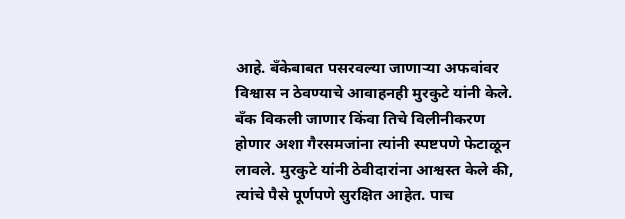आहे. बँकेबाबत पसरवल्या जाणाऱ्या अफवांवर विश्वास न ठेवण्याचे आवाहनही मुरकुटे यांनी केले.
बँक विकली जाणार किंवा तिचे विलीनीकरण होणार अशा गैरसमजांना त्यांनी स्पष्टपणे फेटाळून लावले. मुरकुटे यांनी ठेवीदारांना आश्वस्त केले की, त्यांचे पैसे पूर्णपणे सुरक्षित आहेत. पाच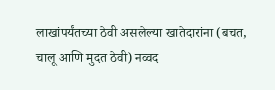लाखांपर्यंतच्या ठेवी असलेल्या खातेदारांना (बचत, चालू आणि मुदत ठेवी) नव्वद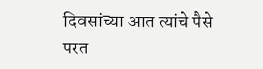दिवसांच्या आत त्यांचे पैसे परत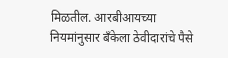मिळतील. आरबीआयच्या नियमांनुसार बँकेला ठेवीदारांचे पैसे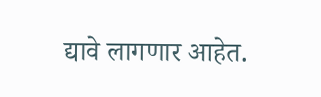द्यावे लागणार आहेत.